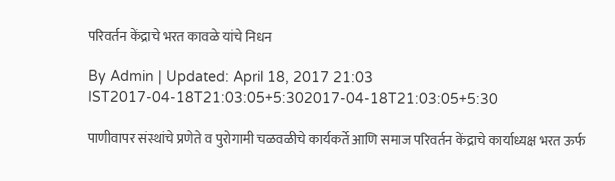परिवर्तन केंद्राचे भरत कावळे यांचे निधन

By Admin | Updated: April 18, 2017 21:03 IST2017-04-18T21:03:05+5:302017-04-18T21:03:05+5:30

पाणीवापर संस्थांचे प्रणेते व पुरोगामी चळवळीचे कार्यकर्ते आणि समाज परिवर्तन केंद्राचे कार्याध्यक्ष भरत ऊर्फ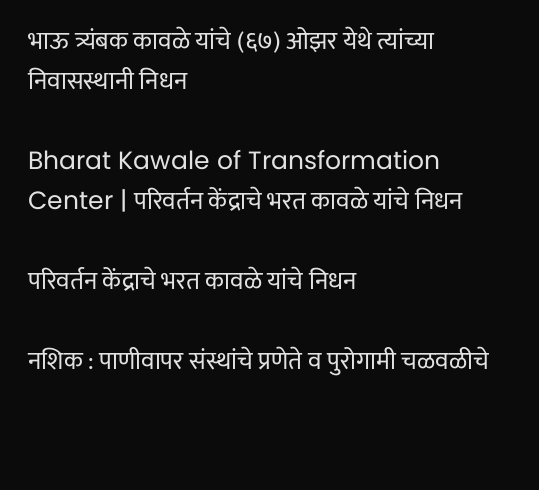भाऊ त्र्यंबक कावळे यांचे (६७) ओझर येथे त्यांच्या निवासस्थानी निधन

Bharat Kawale of Transformation Center | परिवर्तन केंद्राचे भरत कावळे यांचे निधन

परिवर्तन केंद्राचे भरत कावळे यांचे निधन

नशिक : पाणीवापर संस्थांचे प्रणेते व पुरोगामी चळवळीचे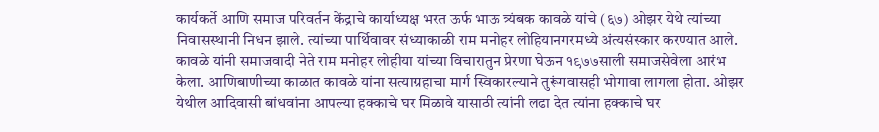कार्यकर्ते आणि समाज परिवर्तन केंद्राचे कार्याध्यक्ष भरत ऊर्फ भाऊ त्र्यंबक कावळे यांचे (६७) ओझर येथे त्यांच्या निवासस्थानी निधन झाले. त्यांच्या पार्थिवावर संध्याकाळी राम मनोहर लोहियानगरमध्ये अंत्यसंस्कार करण्यात आले.
कावळे यांनी समाजवादी नेते राम मनोहर लोहीया यांच्या विचारातुन प्रेरणा घेऊन १९७७साली समाजसेवेला आरंभ केला. आणिबाणीच्या काळात कावळे यांना सत्याग्रहाचा मार्ग स्विकारल्याने तुरूंगवासही भोगावा लागला होता. ओझर येथील आदिवासी बांधवांना आपल्या हक्काचे घर मिळावे यासाठी त्यांनी लढा देत त्यांना हक्काचे घर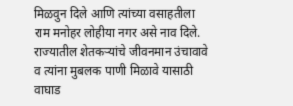मिळवुन दिले आणि त्यांच्या वसाहतीला राम मनोहर लोहीया नगर असे नाव दिले. राज्यातील शेतकऱ्यांचे जीवनमान उंचावावे व त्यांना मुबलक पाणी मिळावे यासाठी वाघाड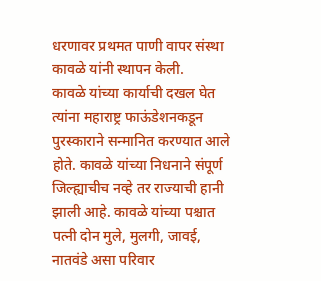धरणावर प्रथमत पाणी वापर संस्था कावळे यांनी स्थापन केली.
कावळे यांच्या कार्याची दखल घेत त्यांना महाराष्ट्र फाऊंडेशनकडून पुरस्काराने सन्मानित करण्यात आले होते. कावळे यांच्या निधनाने संपूर्ण जिल्ह्याचीच नव्हे तर राज्याची हानी झाली आहे. कावळे यांच्या पश्चात पत्नी दोन मुले, मुलगी, जावई, नातवंडे असा परिवार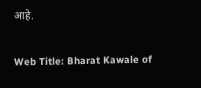आहे.

Web Title: Bharat Kawale of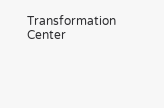Transformation Center